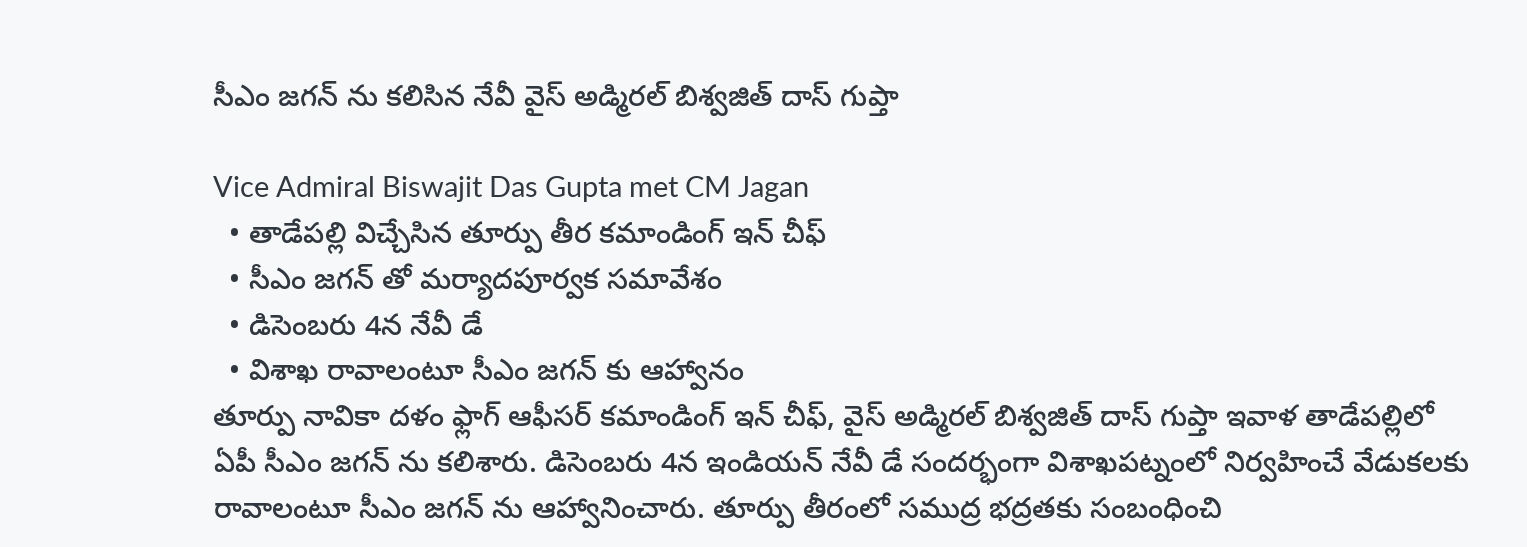సీఎం జగన్ ను కలిసిన నేవీ వైస్ అడ్మిరల్ బిశ్వజిత్ దాస్ గుప్తా

Vice Admiral Biswajit Das Gupta met CM Jagan
  • తాడేపల్లి విచ్చేసిన తూర్పు తీర కమాండింగ్ ఇన్ చీఫ్
  • సీఎం జగన్ తో మర్యాదపూర్వక సమావేశం
  • డిసెంబరు 4న నేవీ డే
  • విశాఖ రావాలంటూ సీఎం జగన్ కు ఆహ్వానం
తూర్పు నావికా దళం ఫ్లాగ్ ఆఫీసర్ కమాండింగ్ ఇన్ చీఫ్, వైస్ అడ్మిరల్ బిశ్వజిత్ దాస్ గుప్తా ఇవాళ తాడేపల్లిలో ఏపీ సీఎం జగన్ ను కలిశారు. డిసెంబరు 4న ఇండియన్ నేవీ డే సందర్భంగా విశాఖపట్నంలో నిర్వహించే వేడుకలకు రావాలంటూ సీఎం జగన్ ను ఆహ్వానించారు. తూర్పు తీరంలో సముద్ర భద్రతకు సంబంధించి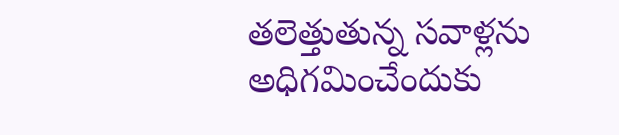తలెత్తుతున్న సవాళ్లను అధిగమించేందుకు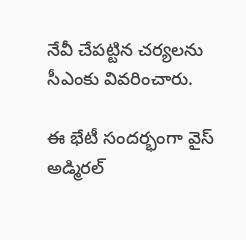నేవీ చేపట్టిన చర్యలను సీఎంకు వివరించారు.

ఈ భేటీ సందర్భంగా వైస్ అడ్మిరల్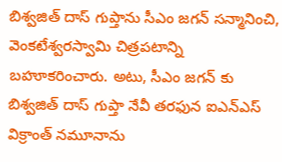బిశ్వజిత్ దాస్ గుప్తాను సీఎం జగన్ సన్మానించి, వెంకటేశ్వరస్వామి చిత్రపటాన్ని బహూకరించారు. అటు, సీఎం జగన్ కు బిశ్వజిత్ దాస్ గుప్తా నేవీ తరఫున ఐఎన్ఎస్ విక్రాంత్ నమూనాను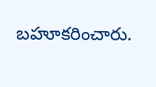బహూకరించారు.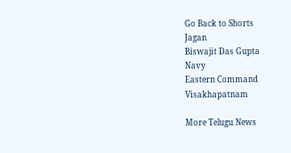Go Back to Shorts
Jagan
Biswajit Das Gupta
Navy
Eastern Command
Visakhapatnam

More Telugu News